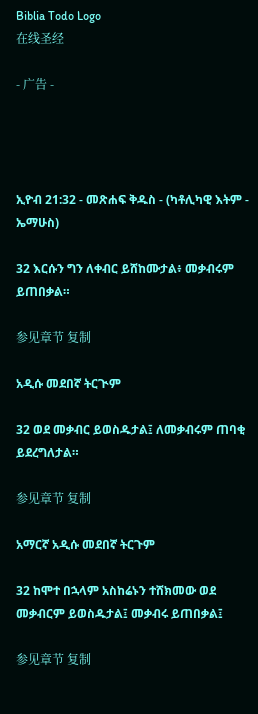Biblia Todo Logo
在线圣经

- 广告 -




ኢዮብ 21:32 - መጽሐፍ ቅዱስ - (ካቶሊካዊ እትም - ኤማሁስ)

32 እርሱን ግን ለቀብር ይሸከሙታል፥ መቃብሩም ይጠበቃል።

参见章节 复制

አዲሱ መደበኛ ትርጒም

32 ወደ መቃብር ይወስዱታል፤ ለመቃብሩም ጠባቂ ይደረግለታል።

参见章节 复制

አማርኛ አዲሱ መደበኛ ትርጉም

32 ከሞተ በኋላም አስከሬኑን ተሸክመው ወደ መቃብርም ይወስዱታል፤ መቃብሩ ይጠበቃል፤

参见章节 复制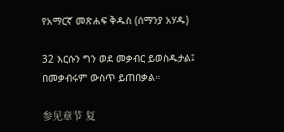የአማርኛ መጽሐፍ ቅዱስ (ሰማንያ አሃዱ)

32 እርሱን ግን ወደ መቃብር ይወስዱታል፤ በመቃብሩም ውስጥ ይጠበቃል።

参见章节 复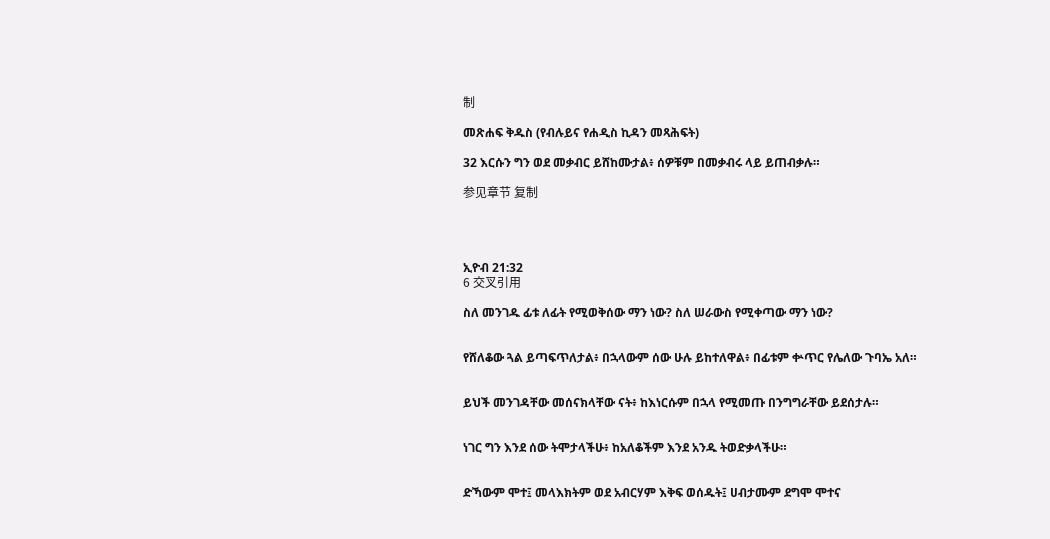制

መጽሐፍ ቅዱስ (የብሉይና የሐዲስ ኪዳን መጻሕፍት)

32 እርሱን ግን ወደ መቃብር ይሸከሙታል፥ ሰዎቹም በመቃብሩ ላይ ይጠብቃሉ።

参见章节 复制




ኢዮብ 21:32
6 交叉引用

ስለ መንገዱ ፊቱ ለፊት የሚወቅሰው ማን ነው? ስለ ሠራውስ የሚቀጣው ማን ነው?


የሸለቆው ጓል ይጣፍጥለታል፥ በኋላውም ሰው ሁሉ ይከተለዋል፥ በፊቱም ቍጥር የሌለው ጉባኤ አለ።


ይህች መንገዳቸው መሰናክላቸው ናት፥ ከእነርሱም በኋላ የሚመጡ በንግግራቸው ይደሰታሉ።


ነገር ግን እንደ ሰው ትሞታላችሁ፥ ከአለቆችም እንደ አንዱ ትወድቃላችሁ።


ድኻውም ሞተ፤ መላእክትም ወደ አብርሃም እቅፍ ወሰዱት፤ ሀብታሙም ደግሞ ሞተና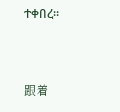ተቀበረ።


跟着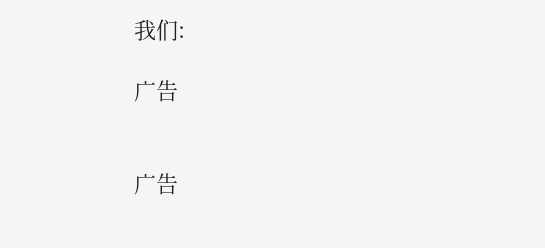我们:

广告


广告